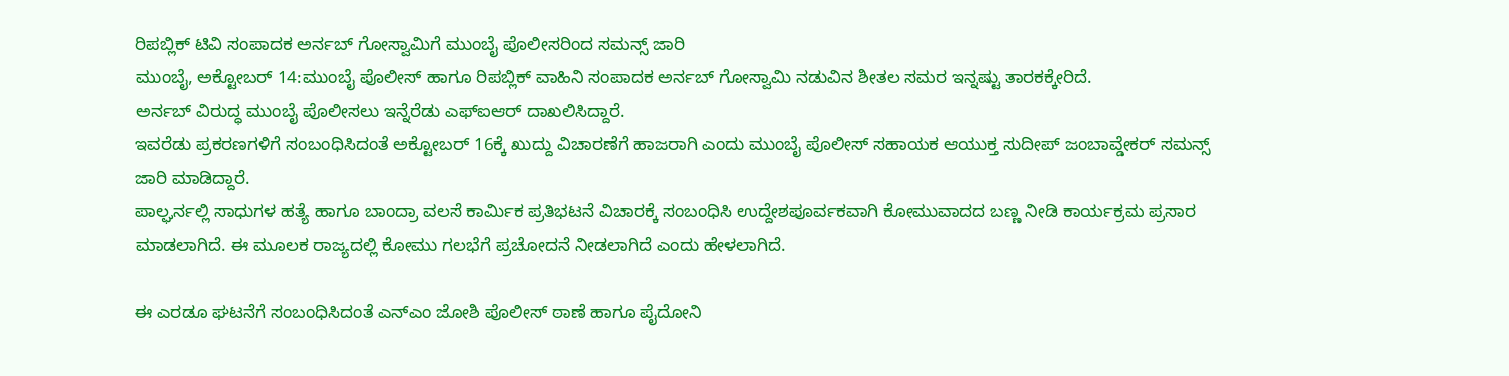ರಿಪಬ್ಲಿಕ್ ಟಿವಿ ಸಂಪಾದಕ ಅರ್ನಬ್ ಗೋಸ್ವಾಮಿಗೆ ಮುಂಬೈ ಪೊಲೀಸರಿಂದ ಸಮನ್ಸ್ ಜಾರಿ
ಮುಂಬೈ, ಅಕ್ಟೋಬರ್ 14:ಮುಂಬೈ ಪೊಲೀಸ್ ಹಾಗೂ ರಿಪಬ್ಲಿಕ್ ವಾಹಿನಿ ಸಂಪಾದಕ ಅರ್ನಬ್ ಗೋಸ್ವಾಮಿ ನಡುವಿನ ಶೀತಲ ಸಮರ ಇನ್ನಷ್ಟು ತಾರಕಕ್ಕೇರಿದೆ.
ಅರ್ನಬ್ ವಿರುದ್ಧ ಮುಂಬೈ ಪೊಲೀಸಲು ಇನ್ನೆರೆಡು ಎಫ್ಐಆರ್ ದಾಖಲಿಸಿದ್ದಾರೆ.
ಇವರೆಡು ಪ್ರಕರಣಗಳಿಗೆ ಸಂಬಂಧಿಸಿದಂತೆ ಅಕ್ಟೋಬರ್ 16ಕ್ಕೆ ಖುದ್ದು ವಿಚಾರಣೆಗೆ ಹಾಜರಾಗಿ ಎಂದು ಮುಂಬೈ ಪೊಲೀಸ್ ಸಹಾಯಕ ಆಯುಕ್ತ ಸುದೀಪ್ ಜಂಬಾವ್ಡೇಕರ್ ಸಮನ್ಸ್ ಜಾರಿ ಮಾಡಿದ್ದಾರೆ.
ಪಾಲ್ಘರ್ನಲ್ಲಿ ಸಾಧುಗಳ ಹತ್ಯೆ ಹಾಗೂ ಬಾಂದ್ರಾ ವಲಸೆ ಕಾರ್ಮಿಕ ಪ್ರತಿಭಟನೆ ವಿಚಾರಕ್ಕೆ ಸಂಬಂಧಿಸಿ ಉದ್ದೇಶಪೂರ್ವಕವಾಗಿ ಕೋಮುವಾದದ ಬಣ್ಣ ನೀಡಿ ಕಾರ್ಯಕ್ರಮ ಪ್ರಸಾರ ಮಾಡಲಾಗಿದೆ. ಈ ಮೂಲಕ ರಾಜ್ಯದಲ್ಲಿ ಕೋಮು ಗಲಭೆಗೆ ಪ್ರಚೋದನೆ ನೀಡಲಾಗಿದೆ ಎಂದು ಹೇಳಲಾಗಿದೆ.

ಈ ಎರಡೂ ಘಟನೆಗೆ ಸಂಬಂಧಿಸಿದಂತೆ ಎನ್ಎಂ ಜೋಶಿ ಪೊಲೀಸ್ ಠಾಣೆ ಹಾಗೂ ಪೈದೋನಿ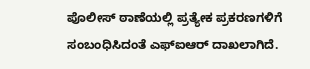ಪೊಲೀಸ್ ಠಾಣೆಯಲ್ಲಿ ಪ್ರತ್ಯೇಕ ಪ್ರಕರಣಗಳಿಗೆ ಸಂಬಂಧಿಸಿದಂತೆ ಎಫ್ಐಆರ್ ದಾಖಲಾಗಿದೆ.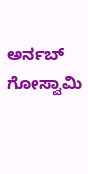ಅರ್ನಬ್ ಗೋಸ್ವಾಮಿ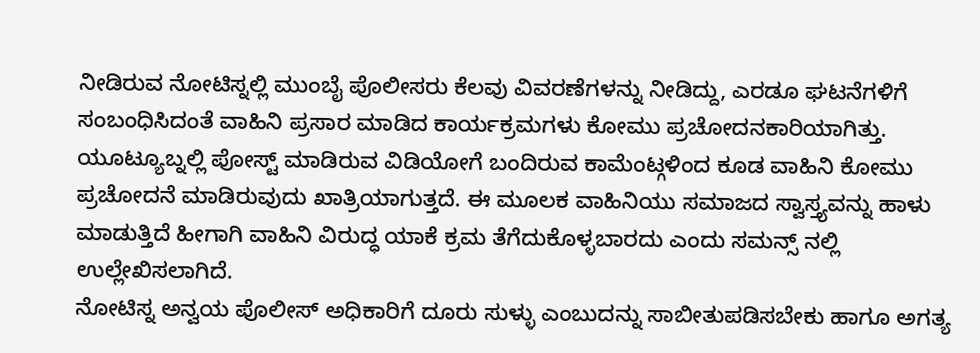ನೀಡಿರುವ ನೋಟಿಸ್ನಲ್ಲಿ ಮುಂಬೈ ಪೊಲೀಸರು ಕೆಲವು ವಿವರಣೆಗಳನ್ನು ನೀಡಿದ್ದು, ಎರಡೂ ಘಟನೆಗಳಿಗೆ ಸಂಬಂಧಿಸಿದಂತೆ ವಾಹಿನಿ ಪ್ರಸಾರ ಮಾಡಿದ ಕಾರ್ಯಕ್ರಮಗಳು ಕೋಮು ಪ್ರಚೋದನಕಾರಿಯಾಗಿತ್ತು.
ಯೂಟ್ಯೂಬ್ನಲ್ಲಿ ಪೋಸ್ಟ್ ಮಾಡಿರುವ ವಿಡಿಯೋಗೆ ಬಂದಿರುವ ಕಾಮೆಂಟ್ಗಳಿಂದ ಕೂಡ ವಾಹಿನಿ ಕೋಮು ಪ್ರಚೋದನೆ ಮಾಡಿರುವುದು ಖಾತ್ರಿಯಾಗುತ್ತದೆ. ಈ ಮೂಲಕ ವಾಹಿನಿಯು ಸಮಾಜದ ಸ್ವಾಸ್ತ್ಯವನ್ನು ಹಾಳು ಮಾಡುತ್ತಿದೆ ಹೀಗಾಗಿ ವಾಹಿನಿ ವಿರುದ್ಧ ಯಾಕೆ ಕ್ರಮ ತೆಗೆದುಕೊಳ್ಳಬಾರದು ಎಂದು ಸಮನ್ಸ್ ನಲ್ಲಿ ಉಲ್ಲೇಖಿಸಲಾಗಿದೆ.
ನೋಟಿಸ್ನ ಅನ್ವಯ ಪೊಲೀಸ್ ಅಧಿಕಾರಿಗೆ ದೂರು ಸುಳ್ಳು ಎಂಬುದನ್ನು ಸಾಬೀತುಪಡಿಸಬೇಕು ಹಾಗೂ ಅಗತ್ಯ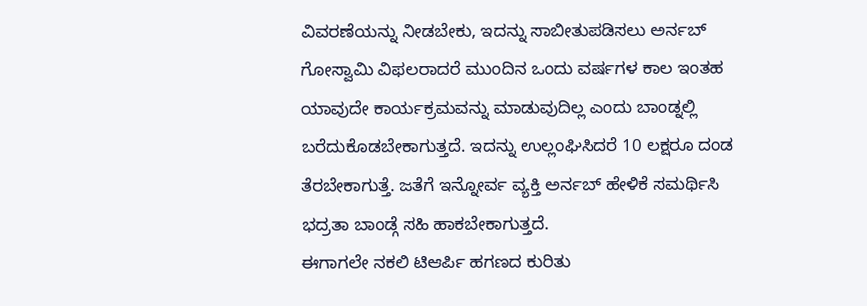ವಿವರಣೆಯನ್ನು ನೀಡಬೇಕು, ಇದನ್ನು ಸಾಬೀತುಪಡಿಸಲು ಅರ್ನಬ್ ಗೋಸ್ವಾಮಿ ವಿಫಲರಾದರೆ ಮುಂದಿನ ಒಂದು ವರ್ಷಗಳ ಕಾಲ ಇಂತಹ ಯಾವುದೇ ಕಾರ್ಯಕ್ರಮವನ್ನು ಮಾಡುವುದಿಲ್ಲ ಎಂದು ಬಾಂಡ್ನಲ್ಲಿ ಬರೆದುಕೊಡಬೇಕಾಗುತ್ತದೆ. ಇದನ್ನು ಉಲ್ಲಂಘಿಸಿದರೆ 10 ಲಕ್ಷರೂ ದಂಡ ತೆರಬೇಕಾಗುತ್ತೆ. ಜತೆಗೆ ಇನ್ನೋರ್ವ ವ್ಯಕ್ತಿ ಅರ್ನಬ್ ಹೇಳಿಕೆ ಸಮರ್ಥಿಸಿ ಭದ್ರತಾ ಬಾಂಡ್ಗೆ ಸಹಿ ಹಾಕಬೇಕಾಗುತ್ತದೆ.
ಈಗಾಗಲೇ ನಕಲಿ ಟಿಆರ್ಪಿ ಹಗಣದ ಕುರಿತು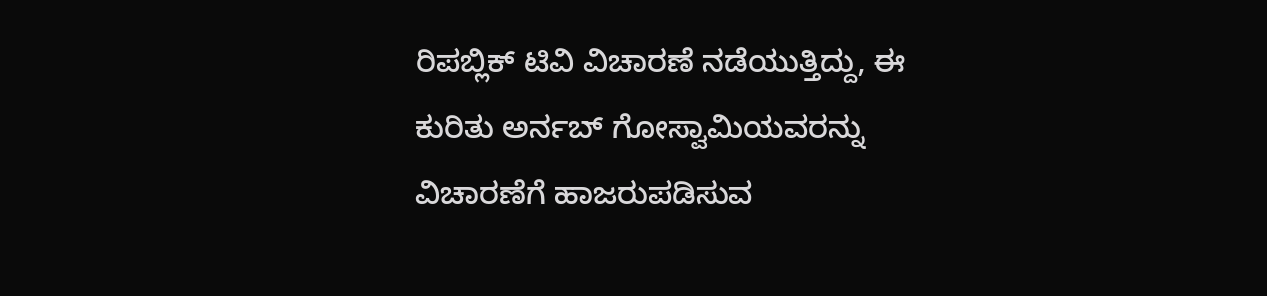ರಿಪಬ್ಲಿಕ್ ಟಿವಿ ವಿಚಾರಣೆ ನಡೆಯುತ್ತಿದ್ದು, ಈ ಕುರಿತು ಅರ್ನಬ್ ಗೋಸ್ವಾಮಿಯವರನ್ನು ವಿಚಾರಣೆಗೆ ಹಾಜರುಪಡಿಸುವ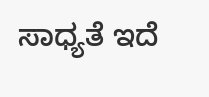ಸಾಧ್ಯತೆ ಇದೆ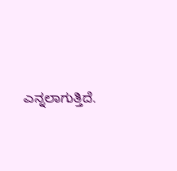ಎನ್ನಲಾಗುತ್ತಿದೆ.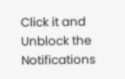Click it and Unblock the Notifications